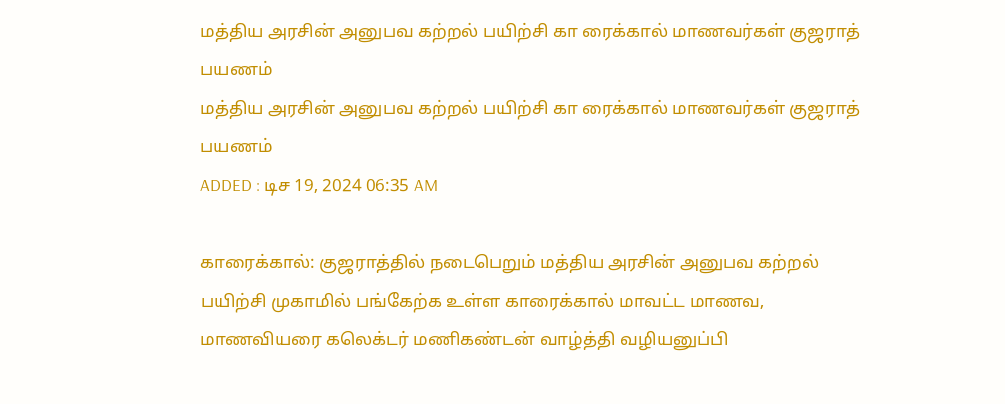மத்திய அரசின் அனுபவ கற்றல் பயிற்சி கா ரைக்கால் மாணவர்கள் குஜராத் பயணம்
மத்திய அரசின் அனுபவ கற்றல் பயிற்சி கா ரைக்கால் மாணவர்கள் குஜராத் பயணம்
ADDED : டிச 19, 2024 06:35 AM

காரைக்கால்: குஜராத்தில் நடைபெறும் மத்திய அரசின் அனுபவ கற்றல் பயிற்சி முகாமில் பங்கேற்க உள்ள காரைக்கால் மாவட்ட மாணவ, மாணவியரை கலெக்டர் மணிகண்டன் வாழ்த்தி வழியனுப்பி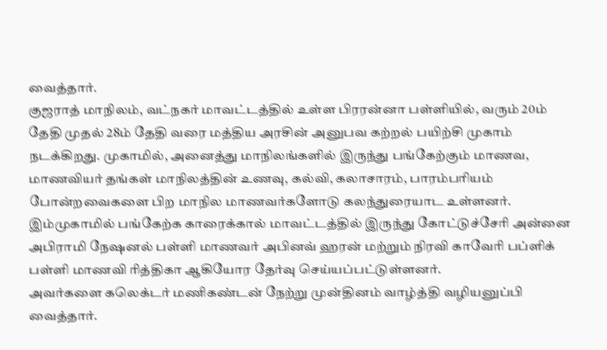வைத்தார்.
குஜராத் மாநிலம், வட்நகர் மாவட்டத்தில் உள்ள பிரரன்னா பள்ளியில், வரும் 20ம் தேதி முதல் 28ம் தேதி வரை மத்திய அரசின் அனுபவ கற்றல் பயிற்சி முகாம் நடக்கிறது. முகாமில், அனைத்து மாநிலங்களில் இருந்து பங்கேற்கும் மாணவ, மாணவியர் தங்கள் மாநிலத்தின் உணவு, கல்வி, கலாசாரம், பாரம்பரியம் போன்றவைகளை பிற மாநில மாணவர்களோடு கலந்துரையாட உள்ளனர்.
இம்முகாமில் பங்கேற்க காரைக்கால் மாவட்டத்தில் இருந்து கோட்டுச்சேரி அன்னை அபிராமி நேஷனல் பள்ளி மாணவர் அபினவ் ஹரன் மற்றும் நிரவி காவேரி பப்ளிக் பள்ளி மாணவி ரித்திகா ஆகியோர தேர்வு செய்யப்பட்டுள்ளனர்.
அவர்களை கலெக்டர் மணிகண்டன் நேற்று முன்தினம் வாழ்த்தி வழியனுப்பி வைத்தார்.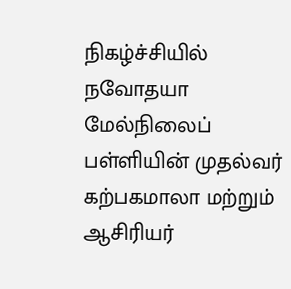நிகழ்ச்சியில் நவோதயா மேல்நிலைப் பள்ளியின் முதல்வர் கற்பகமாலா மற்றும் ஆசிரியர்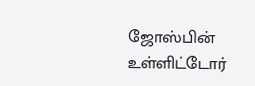ஜோஸ்பின் உள்ளிட்டோர்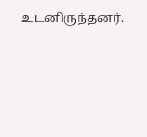உடனிருந்தனர்.